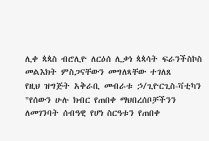ሊቀ ጳጳስ ብሮሊዮ ለርዕሰ ሊቃነ ጳጳሳት ፍራንችስኮስ መልእክት ምስጋናቸውን መግለጻቸው ተገለጸ
የዚህ ዝግጅት አቅራቢ መብራቱ ኃ/ጊዮርጊስ-ቫቲካን
"የሰውን ሁሉ ክብር የጠበቀ ማህበረሰቦቻችንን ለመገንባት ሰብዓዊ የሆነ ስርዓቱን የጠበቀ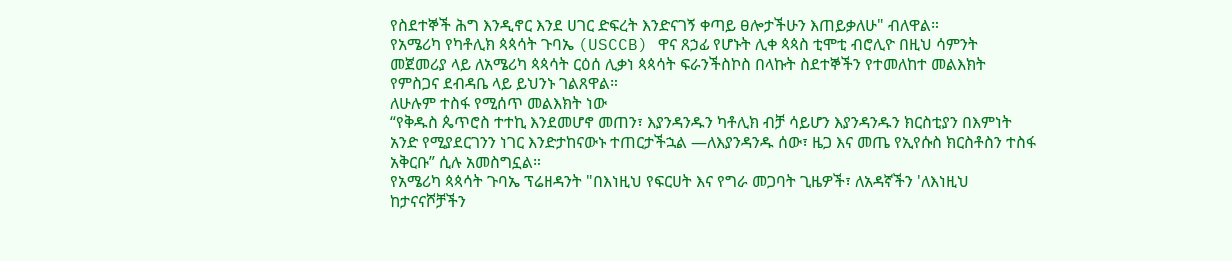የስደተኞች ሕግ እንዲኖር እንደ ሀገር ድፍረት እንድናገኝ ቀጣይ ፀሎታችሁን እጠይቃለሁ" ብለዋል።
የአሜሪካ የካቶሊክ ጳጳሳት ጉባኤ (USCCB) ዋና ጸኃፊ የሆኑት ሊቀ ጳጳስ ቲሞቲ ብሮሊዮ በዚህ ሳምንት መጀመሪያ ላይ ለአሜሪካ ጳጳሳት ርዕሰ ሊቃነ ጳጳሳት ፍራንችስኮስ በላኩት ስደተኞችን የተመለከተ መልእክት የምስጋና ደብዳቤ ላይ ይህንኑ ገልጸዋል።
ለሁሉም ተስፋ የሚሰጥ መልእክት ነው
“የቅዱስ ጴጥሮስ ተተኪ እንደመሆኖ መጠን፣ እያንዳንዱን ካቶሊክ ብቻ ሳይሆን እያንዳንዱን ክርስቲያን በእምነት አንድ የሚያደርገንን ነገር እንድታከናውኑ ተጠርታችኋል —ለእያንዳንዱ ሰው፣ ዜጋ እና መጤ የኢየሱስ ክርስቶስን ተስፋ አቅርቡ” ሲሉ አመስግኗል።
የአሜሪካ ጳጳሳት ጉባኤ ፕሬዘዳንት "በእነዚህ የፍርሀት እና የግራ መጋባት ጊዜዎች፣ ለአዳኛችን 'ለእነዚህ ከታናናሾቻችን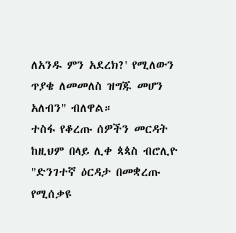ለአንዱ ምን አደረክ?' የሚለውን ጥያቄ ለመመለስ ዝግጁ መሆን አለብን" ብለዋል።
ተስፋ የቆረጡ ሰዎችን መርዳት
ከዚህም በላይ ሊቀ ጳጳስ ብሮሊዮ "ድንገተኛ ዕርዳታ በመቋረጡ የሚሰቃዩ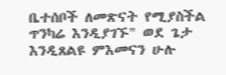ቤተሰቦች ለመጽናት የሚያስችል ጥንካሬ እንዲያገኙ" ወደ ጌታ እንዲጸልዩ ምእመናን ሁሉ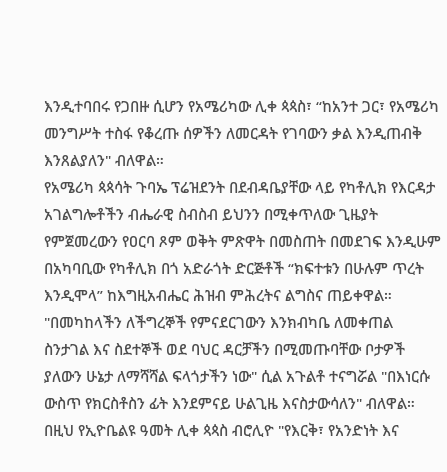እንዲተባበሩ የጋበዙ ሲሆን የአሜሪካው ሊቀ ጳጳስ፣ “ከአንተ ጋር፣ የአሜሪካ መንግሥት ተስፋ የቆረጡ ሰዎችን ለመርዳት የገባውን ቃል እንዲጠብቅ እንጸልያለን" ብለዋል።
የአሜሪካ ጳጳሳት ጉባኤ ፕሬዝደንት በደብዳቤያቸው ላይ የካቶሊክ የእርዳታ አገልግሎቶችን ብሔራዊ ስብስብ ይህንን በሚቀጥለው ጊዜያት የምጀመረውን የዐርባ ጾም ወቅት ምጽዋት በመስጠት በመደገፍ እንዲሁም በአካባቢው የካቶሊክ በጎ አድራጎት ድርጅቶች “ክፍተቱን በሁሉም ጥረት እንዲሞላ” ከእግዚአብሔር ሕዝብ ምሕረትና ልግስና ጠይቀዋል።
"በመካከላችን ለችግረኞች የምናደርገውን እንክብካቤ ለመቀጠል ስንታገል እና ስደተኞች ወደ ባህር ዳርቻችን በሚመጡባቸው ቦታዎች ያለውን ሁኔታ ለማሻሻል ፍላጎታችን ነው" ሲል አጉልቶ ተናግሯል "በእነርሱ ውስጥ የክርስቶስን ፊት እንደምናይ ሁልጊዜ እናስታውሳለን" ብለዋል።
በዚህ የኢዮቤልዩ ዓመት ሊቀ ጳጳስ ብሮሊዮ "የእርቅ፣ የአንድነት እና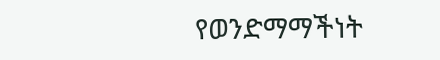የወንድማማችነት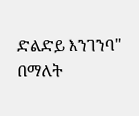ድልድይ እንገንባ" በማለት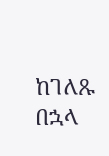ከገለጹ በኋላ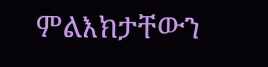ምልእክታቸውን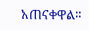አጠናቀዋል።